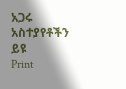አጋሩ
አስተያየቶችን ይዩ
Print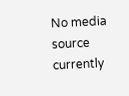No media source currently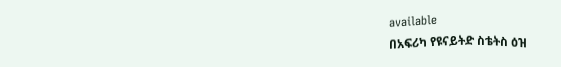available
በአፍሪካ የዩናይትድ ስቴትስ ዕዝ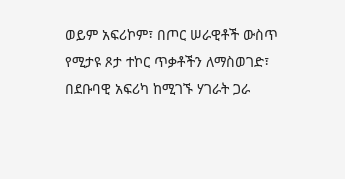ወይም አፍሪኮም፣ በጦር ሠራዊቶች ውስጥ የሚታዩ ጾታ ተኮር ጥቃቶችን ለማስወገድ፣ በደቡባዊ አፍሪካ ከሚገኙ ሃገራት ጋራ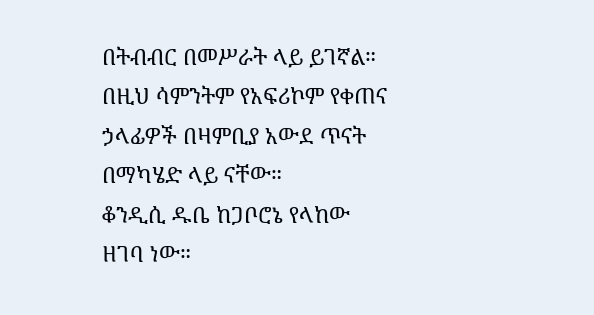በትብብር በመሥራት ላይ ይገኛል። በዚህ ሳምንትም የአፍሪኮም የቀጠና ኃላፊዎች በዛምቢያ አውደ ጥናት በማካሄድ ላይ ናቸው።
ቆንዲሲ ዱቤ ከጋቦሮኔ የላከው ዘገባ ነው።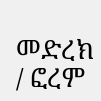መድረክ / ፎረም